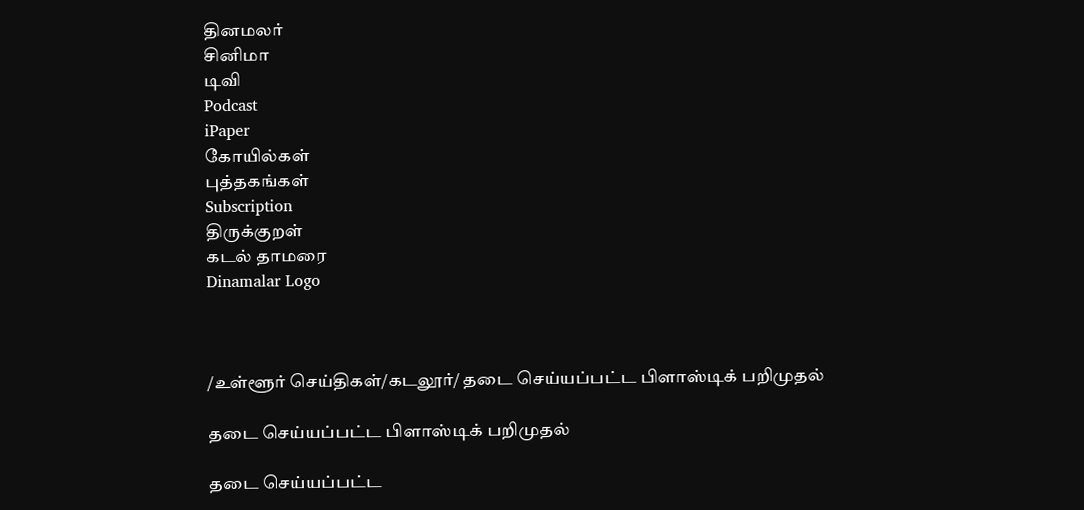தினமலர்
சினிமா
டிவி
Podcast
iPaper
கோயில்கள்
புத்தகங்கள்
Subscription
திருக்குறள்
கடல் தாமரை
Dinamalar Logo



/உள்ளூர் செய்திகள்/கடலூர்/ தடை செய்யப்பட்ட பிளாஸ்டிக் பறிமுதல்

தடை செய்யப்பட்ட பிளாஸ்டிக் பறிமுதல்

தடை செய்யப்பட்ட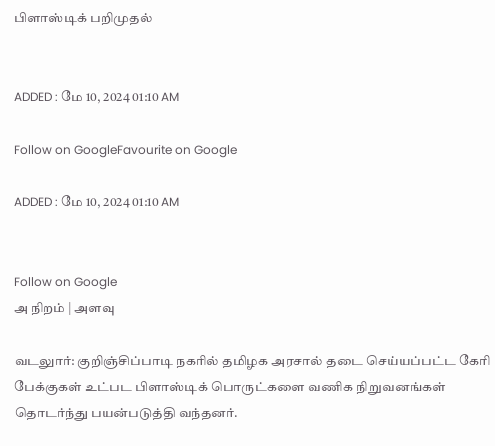பிளாஸ்டிக் பறிமுதல்


ADDED : மே 10, 2024 01:10 AM

Follow on GoogleFavourite on Google

ADDED : மே 10, 2024 01:10 AM


Follow on Google
அ நிறம் | அளவு

வடலுார்: குறிஞ்சிப்பாடி நகரில் தமிழக அரசால் தடை செய்யப்பட்ட கேரி பேக்குகள் உட்பட பிளாஸ்டிக் பொருட்களை வணிக நிறுவனங்கள் தொடர்ந்து பயன்படுத்தி வந்தனர்.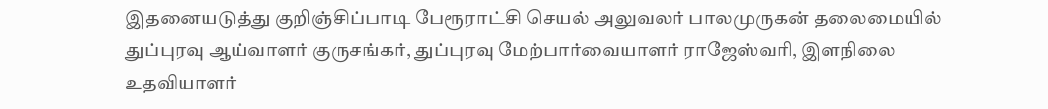இதனையடுத்து குறிஞ்சிப்பாடி பேரூராட்சி செயல் அலுவலர் பாலமுருகன் தலைமையில் துப்புரவு ஆய்வாளர் குருசங்கர், துப்புரவு மேற்பார்வையாளர் ராஜேஸ்வரி, இளநிலை உதவியாளர்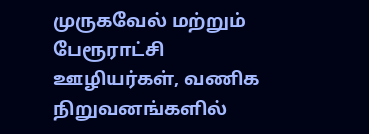முருகவேல் மற்றும் பேரூராட்சி ஊழியர்கள், வணிக நிறுவனங்களில்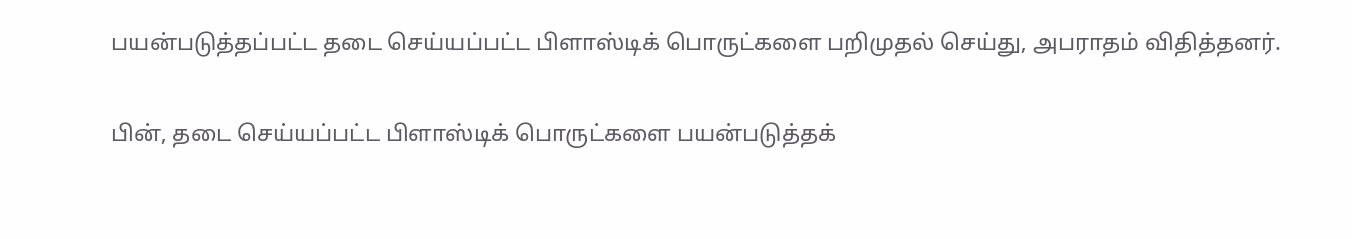பயன்படுத்தப்பட்ட தடை செய்யப்பட்ட பிளாஸ்டிக் பொருட்களை பறிமுதல் செய்து, அபராதம் விதித்தனர்.

பின், தடை செய்யப்பட்ட பிளாஸ்டிக் பொருட்களை பயன்படுத்தக்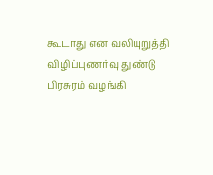கூடாது என வலியுறுத்தி விழிப்புணர்வு துண்டு பிரசுரம் வழங்கி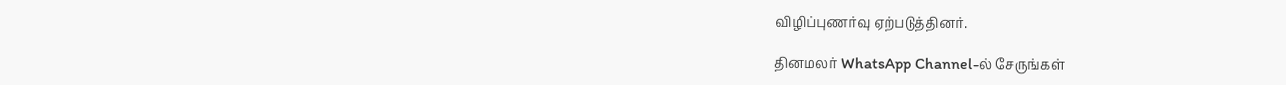விழிப்புணர்வு ஏற்படுத்தினர்.

தினமலர் WhatsApp Channel-ல் சேருங்கள்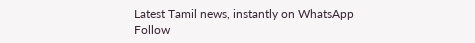Latest Tamil news, instantly on WhatsApp
Follow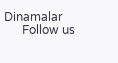Dinamalar
      Follow us